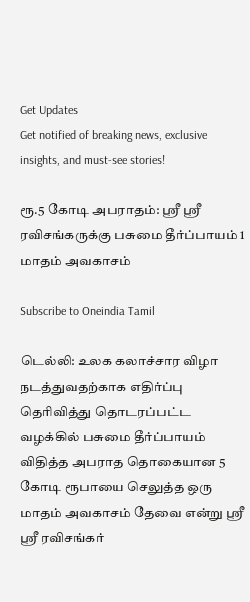Get Updates
Get notified of breaking news, exclusive insights, and must-see stories!

ரூ.5 கோடி அபராதம்: ஸ்ரீ ஸ்ரீ ரவிசங்கருக்கு பசுமை தீர்ப்பாயம் 1 மாதம் அவகாசம்

Subscribe to Oneindia Tamil

டெல்லி: உலக கலாச்சார விழா நடத்துவதற்காக எதிர்ப்பு தெரிவித்து தொடரப்பட்ட வழக்கில் பசுமை தீர்ப்பாயம் விதித்த அபராத தொகையான 5 கோடி ரூபாயை செலுத்த ஒரு மாதம் அவகாசம் தேவை என்று ஸ்ரீ ஸ்ரீ ரவிசங்கர்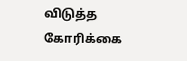விடுத்த கோரிக்கை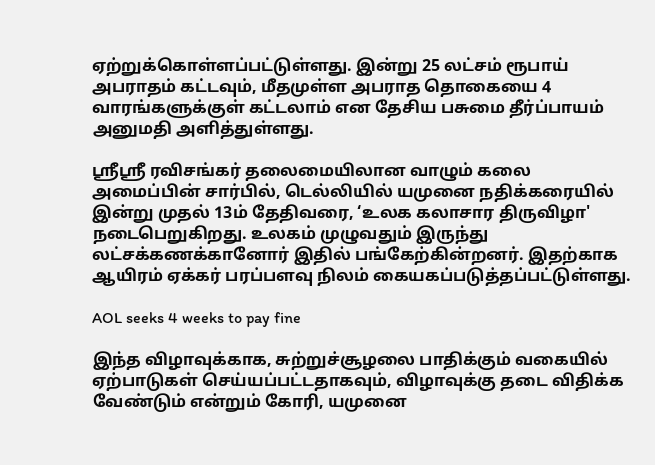ஏற்றுக்கொள்ளப்பட்டுள்ளது. இன்று 25 லட்சம் ரூபாய் அபராதம் கட்டவும், மீதமுள்ள அபராத தொகையை 4 வாரங்களுக்குள் கட்டலாம் என தேசிய பசுமை தீர்ப்பாயம் அனுமதி அளித்துள்ளது.

ஸ்ரீஸ்ரீ ரவிசங்கர் தலைமையிலான வாழும் கலை அமைப்பின் சார்பில், டெல்லியில் யமுனை நதிக்கரையில் இன்று முதல் 13ம் தேதிவரை, ‘உலக கலாசார திருவிழா' நடைபெறுகிறது. உலகம் முழுவதும் இருந்து லட்சக்கணக்கானோர் இதில் பங்கேற்கின்றனர். இதற்காக ஆயிரம் ஏக்கர் பரப்பளவு நிலம் கையகப்படுத்தப்பட்டுள்ளது.

AOL seeks 4 weeks to pay fine

இந்த விழாவுக்காக, சுற்றுச்சூழலை பாதிக்கும் வகையில் ஏற்பாடுகள் செய்யப்பட்டதாகவும், விழாவுக்கு தடை விதிக்க வேண்டும் என்றும் கோரி, யமுனை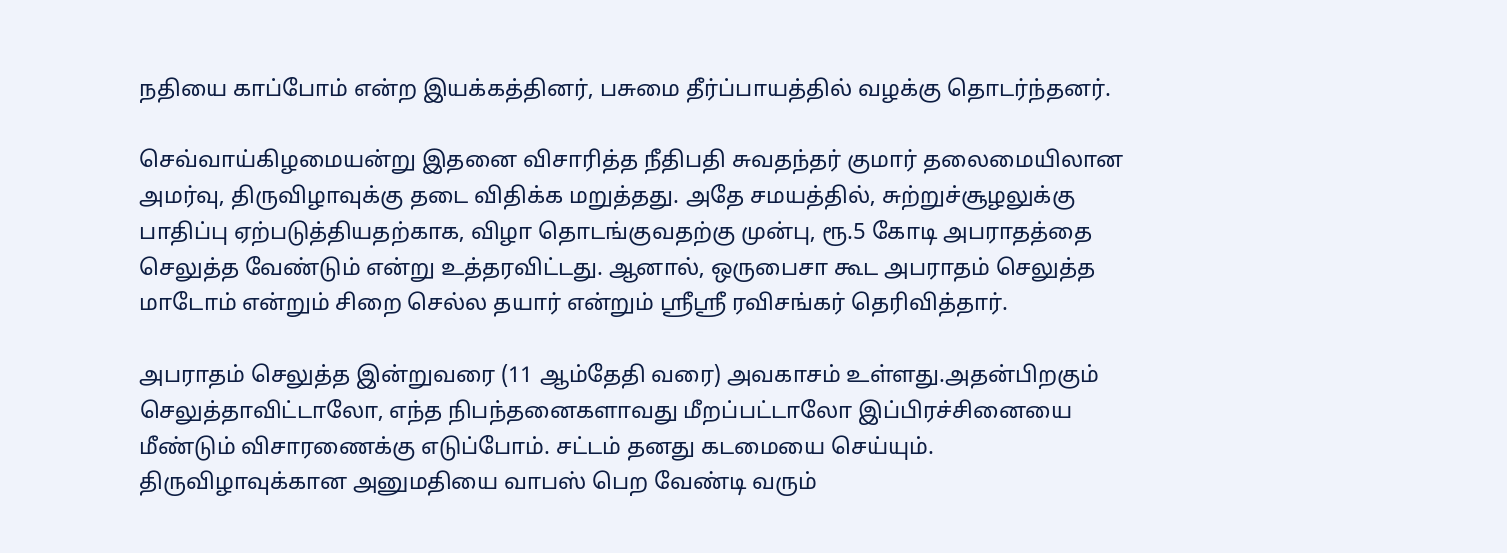நதியை காப்போம் என்ற இயக்கத்தினர், பசுமை தீர்ப்பாயத்தில் வழக்கு தொடர்ந்தனர்.

செவ்வாய்கிழமையன்று இதனை விசாரித்த நீதிபதி சுவதந்தர் குமார் தலைமையிலான அமர்வு, திருவிழாவுக்கு தடை விதிக்க மறுத்தது. அதே சமயத்தில், சுற்றுச்சூழலுக்கு பாதிப்பு ஏற்படுத்தியதற்காக, விழா தொடங்குவதற்கு முன்பு, ரூ.5 கோடி அபராதத்தை செலுத்த வேண்டும் என்று உத்தரவிட்டது. ஆனால், ஒருபைசா கூட அபராதம் செலுத்த மாடோம் என்றும் சிறை செல்ல தயார் என்றும் ஸ்ரீஸ்ரீ ரவிசங்கர் தெரிவித்தார்.

அபராதம் செலுத்த இன்றுவரை (11 ஆம்தேதி வரை) அவகாசம் உள்ளது.அதன்பிறகும் செலுத்தாவிட்டாலோ, எந்த நிபந்தனைகளாவது மீறப்பட்டாலோ இப்பிரச்சினையை மீண்டும் விசாரணைக்கு எடுப்போம். சட்டம் தனது கடமையை செய்யும். திருவிழாவுக்கான அனுமதியை வாபஸ் பெற வேண்டி வரும்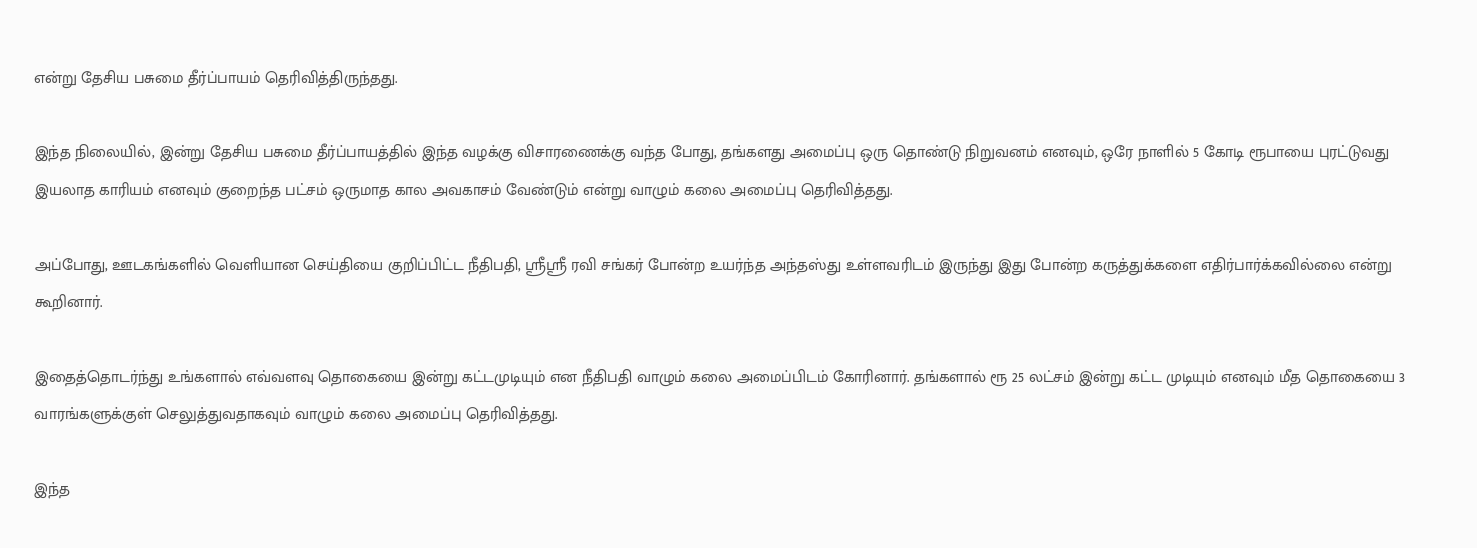என்று தேசிய பசுமை தீர்ப்பாயம் தெரிவித்திருந்தது.

இந்த நிலையில், இன்று தேசிய பசுமை தீர்ப்பாயத்தில் இந்த வழக்கு விசாரணைக்கு வந்த போது, தங்களது அமைப்பு ஒரு தொண்டு நிறுவனம் எனவும், ஒரே நாளில் 5 கோடி ரூபாயை புரட்டுவது இயலாத காரியம் எனவும் குறைந்த பட்சம் ஒருமாத கால அவகாசம் வேண்டும் என்று வாழும் கலை அமைப்பு தெரிவித்தது.

அப்போது, ஊடகங்களில் வெளியான செய்தியை குறிப்பிட்ட நீதிபதி, ஸ்ரீஸ்ரீ ரவி சங்கர் போன்ற உயர்ந்த அந்தஸ்து உள்ளவரிடம் இருந்து இது போன்ற கருத்துக்களை எதிர்பார்க்கவில்லை என்று கூறினார்.

இதைத்தொடர்ந்து உங்களால் எவ்வளவு தொகையை இன்று கட்டமுடியும் என நீதிபதி வாழும் கலை அமைப்பிடம் கோரினார். தங்களால் ரூ 25 லட்சம் இன்று கட்ட முடியும் எனவும் மீத தொகையை 3 வாரங்களுக்குள் செலுத்துவதாகவும் வாழும் கலை அமைப்பு தெரிவித்தது.

இந்த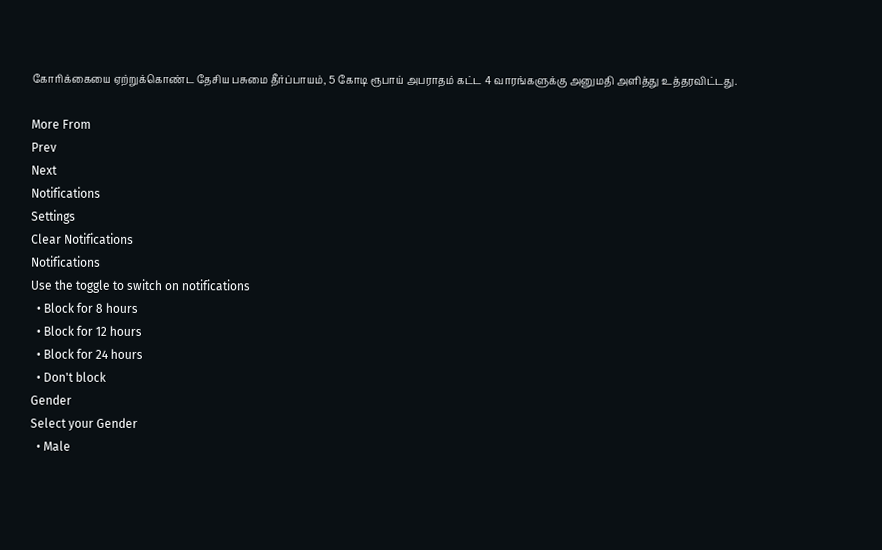கோரிக்கையை ஏற்றுக்கொண்ட தேசிய பசுமை தீர்ப்பாயம், 5 கோடி ரூபாய் அபராதம் கட்ட 4 வாரங்களுக்கு அனுமதி அளித்து உத்தரவிட்டது.

More From
Prev
Next
Notifications
Settings
Clear Notifications
Notifications
Use the toggle to switch on notifications
  • Block for 8 hours
  • Block for 12 hours
  • Block for 24 hours
  • Don't block
Gender
Select your Gender
  • Male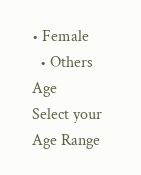• Female
  • Others
Age
Select your Age Range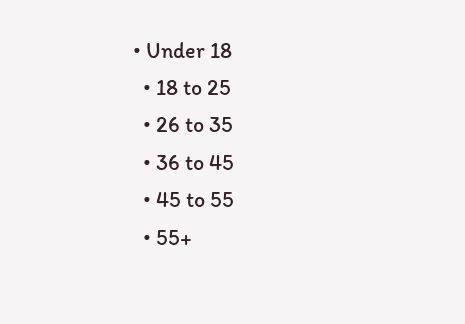• Under 18
  • 18 to 25
  • 26 to 35
  • 36 to 45
  • 45 to 55
  • 55+